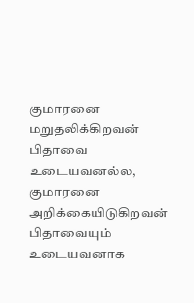குமாரனை மறுதலிக்கிறவன் பிதாவை உடையவனல்ல, குமாரனை அறிக்கையிடுகிறவன் பிதாவையும் உடையவனாக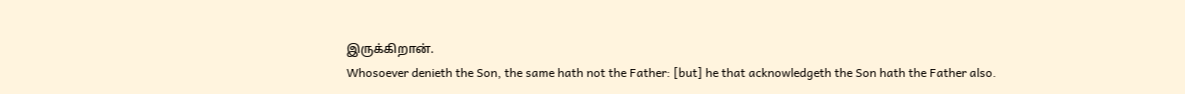இருக்கிறான்.
Whosoever denieth the Son, the same hath not the Father: [but] he that acknowledgeth the Son hath the Father also.